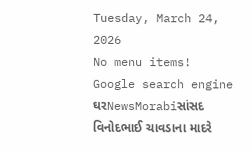Tuesday, March 24, 2026
No menu items!
Google search engine
ઘરNewsMorabiસાંસદ વિનોદભાઈ ચાવડાના માદરે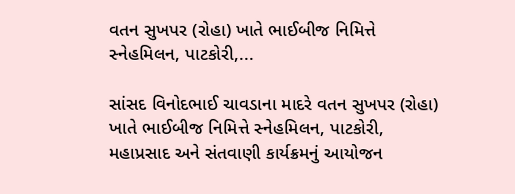વતન સુખપર (રોહા) ખાતે ભાઈબીજ નિમિત્તે સ્નેહમિલન, પાટકોરી,...

સાંસદ વિનોદભાઈ ચાવડાના માદરે વતન સુખપર (રોહા) ખાતે ભાઈબીજ નિમિત્તે સ્નેહમિલન, પાટકોરી, મહાપ્રસાદ અને સંતવાણી કાર્યક્રમનું આયોજન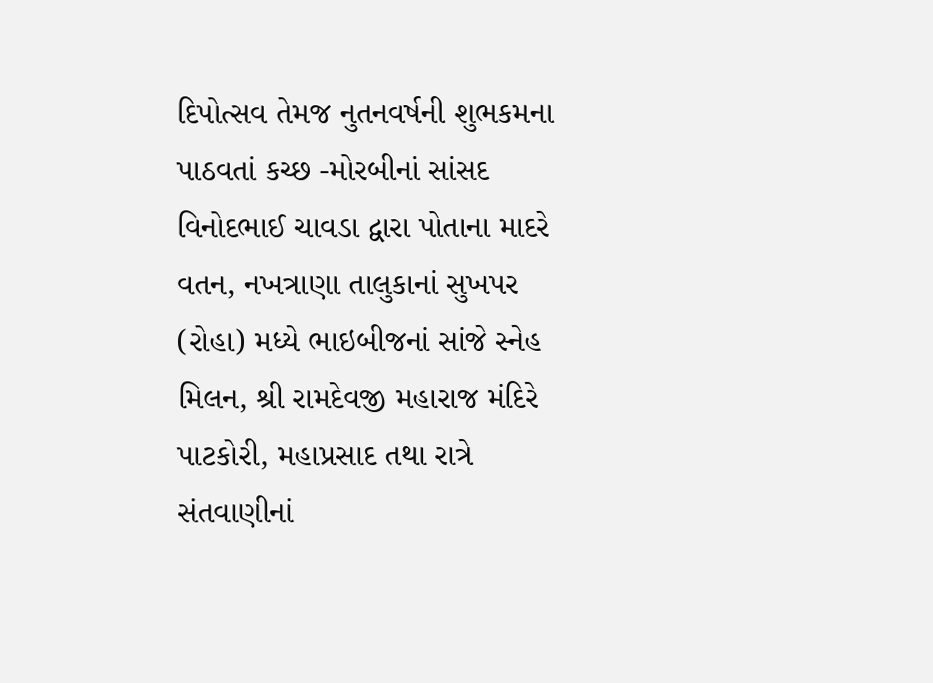દિપોત્સવ તેમજ નુતનવર્ષની શુભકમના પાઠવતાં કચ્છ -મોરબીનાં સાંસદ વિનોદભાઈ ચાવડા દ્વારા પોતાના માદરે વતન, નખત્રાણા તાલુકાનાં સુખપર (રોહા) મધ્યે ભાઇબીજનાં સાંજે સ્નેહ મિલન, શ્રી રામદેવજી મહારાજ મંદિરે પાટકોરી, મહાપ્રસાદ તથા રાત્રે સંતવાણીનાં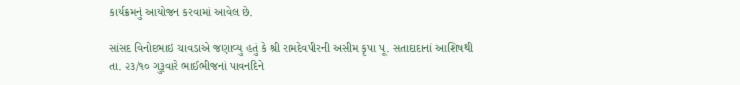કાર્યક્રમનું આયોજન કરવામાં આવેલ છે.

સાંસદ વિનોદભાઇ ચાવડાએ જણાવ્યુ હતું કે શ્રી રામદેવપીરની અસીમ કૃપા પૂ. સતાદાદાનાં આશિષથી તા. ૨૩/૧૦ ગુરૂવારે ભાઈભીજનાં પાવનદિને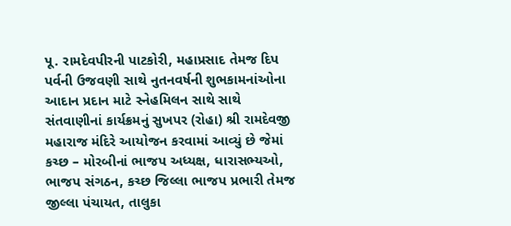પૂ. રામદેવપીરની પાટકોરી, મહાપ્રસાદ તેમજ દિપ પર્વની ઉજવણી સાથે નુતનવર્ષની શુભકામનાંઓના આદાન પ્રદાન માટે સ્નેહમિલન સાથે સાથે સંતવાણીનાં કાર્યક્રમનું સુખપર (રોહા) શ્રી રામદેવજી મહારાજ મંદિરે આયોજન કરવામાં આવ્યું છે જેમાં કચ્છ – મોરબીનાં ભાજપ અધ્યક્ષ, ધારાસભ્યઓ, ભાજપ સંગઠન, કચ્છ જિલ્લા ભાજપ પ્રભારી તેમજ જીલ્લા પંચાયત, તાલુકા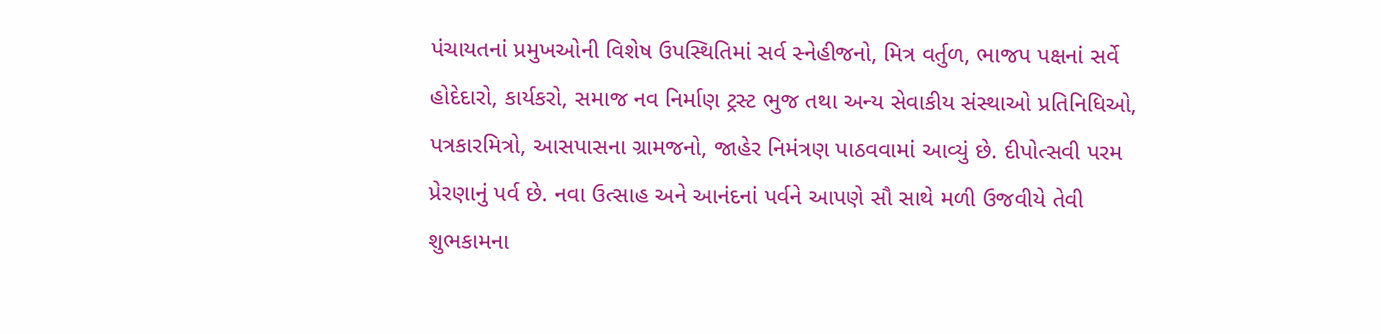પંચાયતનાં પ્રમુખઓની વિશેષ ઉપસ્થિતિમાં સર્વ સ્નેહીજનો, મિત્ર વર્તુળ, ભાજપ પક્ષનાં સર્વે હોદેદારો, કાર્યકરો, સમાજ નવ નિર્માણ ટ્રસ્ટ ભુજ તથા અન્ય સેવાકીય સંસ્થાઓ પ્રતિનિધિઓ, પત્રકારમિત્રો, આસપાસના ગ્રામજનો, જાહેર નિમંત્રણ પાઠવવામાં આવ્યું છે. દીપોત્સવી પરમ પ્રેરણાનું પર્વ છે. નવા ઉત્સાહ અને આનંદનાં પર્વને આપણે સૌ સાથે મળી ઉજવીયે તેવી શુભકામના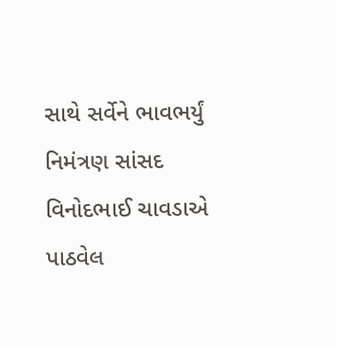સાથે સર્વેને ભાવભર્યું નિમંત્રણ સાંસદ વિનોદભાઈ ચાવડાએ પાઠવેલ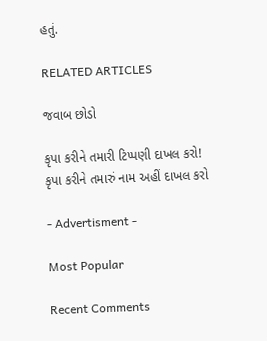હતું.

RELATED ARTICLES

જવાબ છોડો

કૃપા કરીને તમારી ટિપ્પણી દાખલ કરો!
કૃપા કરીને તમારું નામ અહીં દાખલ કરો

- Advertisment -

Most Popular

Recent Comments